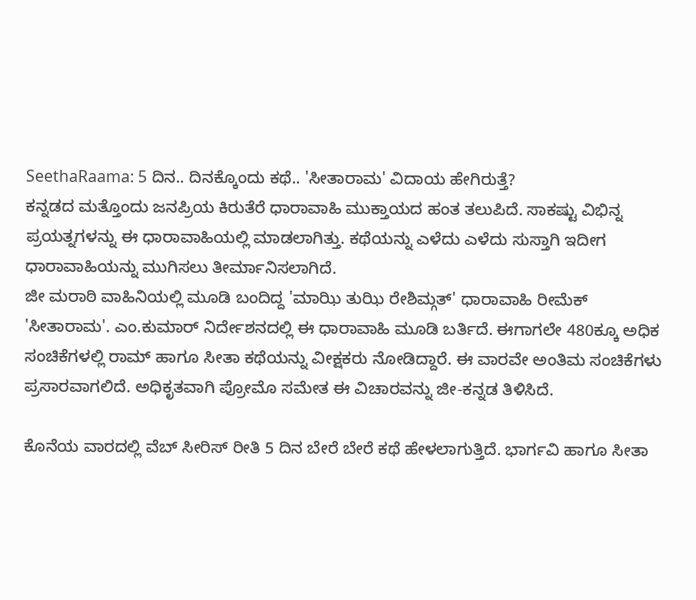SeethaRaama: 5 ದಿನ.. ದಿನಕ್ಕೊಂದು ಕಥೆ.. 'ಸೀತಾರಾಮ' ವಿದಾಯ ಹೇಗಿರುತ್ತೆ?
ಕನ್ನಡದ ಮತ್ತೊಂದು ಜನಪ್ರಿಯ ಕಿರುತೆರೆ ಧಾರಾವಾಹಿ ಮುಕ್ತಾಯದ ಹಂತ ತಲುಪಿದೆ. ಸಾಕಷ್ಟು ವಿಭಿನ್ನ ಪ್ರಯತ್ನಗಳನ್ನು ಈ ಧಾರಾವಾಹಿಯಲ್ಲಿ ಮಾಡಲಾಗಿತ್ತು. ಕಥೆಯನ್ನು ಎಳೆದು ಎಳೆದು ಸುಸ್ತಾಗಿ ಇದೀಗ ಧಾರಾವಾಹಿಯನ್ನು ಮುಗಿಸಲು ತೀರ್ಮಾನಿಸಲಾಗಿದೆ.
ಜೀ ಮರಾಠಿ ವಾಹಿನಿಯಲ್ಲಿ ಮೂಡಿ ಬಂದಿದ್ದ 'ಮಾಝಿ ತುಝಿ ರೇಶಿಮ್ಗತ್' ಧಾರಾವಾಹಿ ರೀಮೆಕ್ 'ಸೀತಾರಾಮ'. ಎಂ.ಕುಮಾರ್ ನಿರ್ದೇಶನದಲ್ಲಿ ಈ ಧಾರಾವಾಹಿ ಮೂಡಿ ಬರ್ತಿದೆ. ಈಗಾಗಲೇ 480ಕ್ಕೂ ಅಧಿಕ ಸಂಚಿಕೆಗಳಲ್ಲಿ ರಾಮ್ ಹಾಗೂ ಸೀತಾ ಕಥೆಯನ್ನು ವೀಕ್ಷಕರು ನೋಡಿದ್ದಾರೆ. ಈ ವಾರವೇ ಅಂತಿಮ ಸಂಚಿಕೆಗಳು ಪ್ರಸಾರವಾಗಲಿದೆ. ಅಧಿಕೃತವಾಗಿ ಪ್ರೋಮೊ ಸಮೇತ ಈ ವಿಚಾರವನ್ನು ಜೀ-ಕನ್ನಡ ತಿಳಿಸಿದೆ.

ಕೊನೆಯ ವಾರದಲ್ಲಿ ವೆಬ್ ಸೀರಿಸ್ ರೀತಿ 5 ದಿನ ಬೇರೆ ಬೇರೆ ಕಥೆ ಹೇಳಲಾಗುತ್ತಿದೆ. ಭಾರ್ಗವಿ ಹಾಗೂ ಸೀತಾ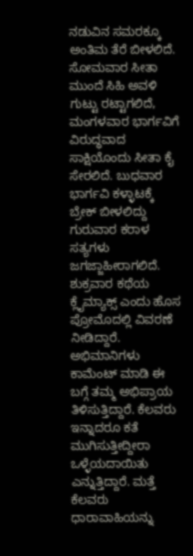ನಡುವಿನ ಸಮರಕ್ಕೂ ಅಂತಿಮ ತೆರೆ ಬೀಳಲಿದೆ. ಸೋಮವಾರ ಸೀತಾ ಮುಂದೆ ಸಿಹಿ ಅವಳಿ ಗುಟ್ಟು ರಟ್ಟಾಗಲಿದೆ, ಮಂಗಳವಾರ ಭಾರ್ಗವಿಗೆ ವಿರುದ್ಧವಾದ ಸಾಕ್ಷಿಯೊಂದು ಸೀತಾ ಕೈ ಸೇರಲಿದೆ. ಬುಧವಾರ ಭಾರ್ಗವಿ ಕಳ್ಳಾಟಕ್ಕೆ ಬ್ರೇಕ್ ಬೀಳಲಿದ್ದು ಗುರುವಾರ ಕರಾಳ ಸತ್ಯಗಳು ಜಗಜ್ಜಾಹೀರಾಗಲಿದೆ. ಶುಕ್ರವಾರ ಕಥೆಯ ಕ್ಲೈಮ್ಯಾಕ್ಸ್ ಎಂದು ಹೊಸ ಪ್ರೋಮೊದಲ್ಲಿ ವಿವರಣೆ ನೀಡಿದ್ದಾರೆ.
ಅಭಿಮಾನಿಗಳು ಕಾಮೆಂಟ್ ಮಾಡಿ ಈ ಬಗ್ಗೆ ತಮ್ಮ ಅಭಿಪ್ರಾಯ ತಿಳಿಸುತ್ತಿದ್ದಾರೆ. ಕೆಲವರು ಇನ್ನಾದರೂ ಕತೆ ಮುಗಿಸುತ್ತೀದ್ದೀರಾ ಒಳ್ಳೆಯದಾಯಿತು ಎನ್ನುತ್ತಿದ್ದಾರೆ. ಮತ್ತೆ ಕೆಲವರು ಧಾರಾವಾಹಿಯನ್ನು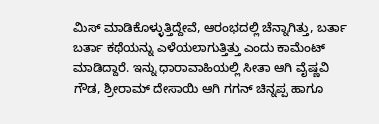ಮಿಸ್ ಮಾಡಿಕೊಳ್ಳುತ್ತಿದ್ದೇವೆ, ಆರಂಭದಲ್ಲಿ ಚೆನ್ನಾಗಿತ್ತು, ಬರ್ತಾ ಬರ್ತಾ ಕಥೆಯನ್ನು ಎಳೆಯಲಾಗುತ್ತಿತ್ತು ಎಂದು ಕಾಮೆಂಟ್ ಮಾಡಿದ್ದಾರೆ. ಇನ್ನು ಧಾರಾವಾಹಿಯಲ್ಲಿ ಸೀತಾ ಆಗಿ ವೈಷ್ಣವಿ ಗೌಡ, ಶ್ರೀರಾಮ್ ದೇಸಾಯಿ ಆಗಿ ಗಗನ್ ಚಿನ್ನಪ್ಪ ಹಾಗೂ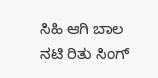ಸಿಹಿ ಆಗಿ ಬಾಲ ನಟಿ ರಿತು ಸಿಂಗ್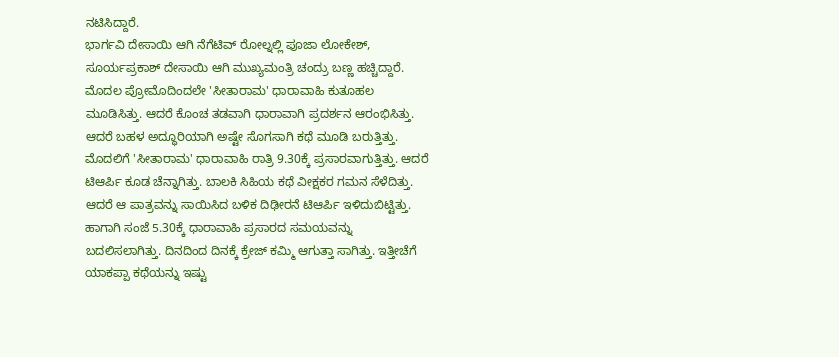ನಟಿಸಿದ್ದಾರೆ.
ಭಾರ್ಗವಿ ದೇಸಾಯಿ ಆಗಿ ನೆಗೆಟಿವ್ ರೋಲ್ನಲ್ಲಿ ಪೂಜಾ ಲೋಕೇಶ್, ಸೂರ್ಯಪ್ರಕಾಶ್ ದೇಸಾಯಿ ಆಗಿ ಮುಖ್ಯಮಂತ್ರಿ ಚಂದ್ರು ಬಣ್ಣ ಹಚ್ಚಿದ್ದಾರೆ. ಮೊದಲ ಪ್ರೋಮೊದಿಂದಲೇ 'ಸೀತಾರಾಮ' ಧಾರಾವಾಹಿ ಕುತೂಹಲ ಮೂಡಿಸಿತ್ತು. ಆದರೆ ಕೊಂಚ ತಡವಾಗಿ ಧಾರಾವಾಗಿ ಪ್ರದರ್ಶನ ಆರಂಭಿಸಿತ್ತು. ಆದರೆ ಬಹಳ ಅದ್ಧೂರಿಯಾಗಿ ಅಷ್ಟೇ ಸೊಗಸಾಗಿ ಕಥೆ ಮೂಡಿ ಬರುತ್ತಿತ್ತು.
ಮೊದಲಿಗೆ 'ಸೀತಾರಾಮ' ಧಾರಾವಾಹಿ ರಾತ್ರಿ 9.30ಕ್ಕೆ ಪ್ರಸಾರವಾಗುತ್ತಿತ್ತು. ಆದರೆ ಟಿಆರ್ಪಿ ಕೂಡ ಚೆನ್ನಾಗಿತ್ತು. ಬಾಲಕಿ ಸಿಹಿಯ ಕಥೆ ವೀಕ್ಷಕರ ಗಮನ ಸೆಳೆದಿತ್ತು. ಆದರೆ ಆ ಪಾತ್ರವನ್ನು ಸಾಯಿಸಿದ ಬಳಿಕ ದಿಢೀರನೆ ಟಿಆರ್ಪಿ ಇಳಿದುಬಿಟ್ಟಿತ್ತು. ಹಾಗಾಗಿ ಸಂಜೆ 5.30ಕ್ಕೆ ಧಾರಾವಾಹಿ ಪ್ರಸಾರದ ಸಮಯವನ್ನು ಬದಲಿಸಲಾಗಿತ್ತು. ದಿನದಿಂದ ದಿನಕ್ಕೆ ಕ್ರೇಜ್ ಕಮ್ಮಿ ಆಗುತ್ತಾ ಸಾಗಿತ್ತು. ಇತ್ತೀಚೆಗೆ ಯಾಕಪ್ಪಾ ಕಥೆಯನ್ನು ಇಷ್ಟು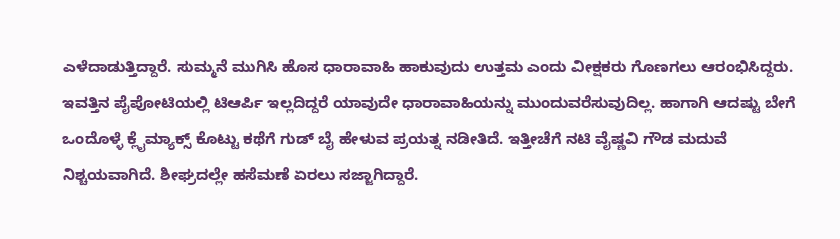ಎಳೆದಾಡುತ್ತಿದ್ದಾರೆ. ಸುಮ್ಮನೆ ಮುಗಿಸಿ ಹೊಸ ಧಾರಾವಾಹಿ ಹಾಕುವುದು ಉತ್ತಮ ಎಂದು ವೀಕ್ಷಕರು ಗೊಣಗಲು ಆರಂಭಿಸಿದ್ದರು.
ಇವತ್ತಿನ ಪೈಪೋಟಿಯಲ್ಲಿ ಟಿಆರ್ಪಿ ಇಲ್ಲದಿದ್ದರೆ ಯಾವುದೇ ಧಾರಾವಾಹಿಯನ್ನು ಮುಂದುವರೆಸುವುದಿಲ್ಲ. ಹಾಗಾಗಿ ಆದಷ್ಟು ಬೇಗೆ ಒಂದೊಳ್ಳೆ ಕ್ಲೈಮ್ಯಾಕ್ಸ್ ಕೊಟ್ಟು ಕಥೆಗೆ ಗುಡ್ ಬೈ ಹೇಳುವ ಪ್ರಯತ್ನ ನಡೀತಿದೆ. ಇತ್ತೀಚೆಗೆ ನಟಿ ವೈಷ್ಣವಿ ಗೌಡ ಮದುವೆ ನಿಶ್ಚಯವಾಗಿದೆ. ಶೀಘ್ರದಲ್ಲೇ ಹಸೆಮಣೆ ಏರಲು ಸಜ್ಜಾಗಿದ್ದಾರೆ.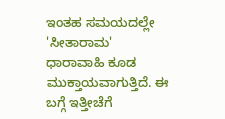ಇಂತಹ ಸಮಯದಲ್ಲೇ 'ಸೀತಾರಾಮ' ಧಾರಾವಾಹಿ ಕೂಡ ಮುಕ್ತಾಯವಾಗುತ್ತಿದೆ. ಈ ಬಗ್ಗೆ ಇತ್ತೀಚೆಗೆ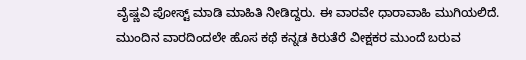ವೈಷ್ಣವಿ ಪೋಸ್ಟ್ ಮಾಡಿ ಮಾಹಿತಿ ನೀಡಿದ್ದರು. ಈ ವಾರವೇ ಧಾರಾವಾಹಿ ಮುಗಿಯಲಿದೆ. ಮುಂದಿನ ವಾರದಿಂದಲೇ ಹೊಸ ಕಥೆ ಕನ್ನಡ ಕಿರುತೆರೆ ವೀಕ್ಷಕರ ಮುಂದೆ ಬರುವ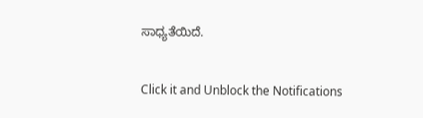ಸಾಧ್ಯತೆಯಿದೆ.


Click it and Unblock the Notifications